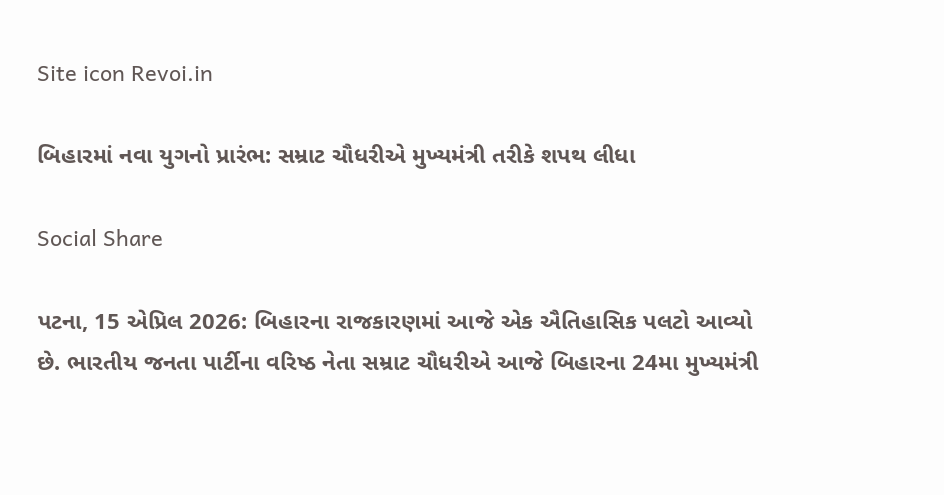Site icon Revoi.in

બિહારમાં નવા યુગનો પ્રારંભ: સમ્રાટ ચૌધરીએ મુખ્યમંત્રી તરીકે શપથ લીધા

Social Share

પટના, 15 એપ્રિલ 2026: બિહારના રાજકારણમાં આજે એક ઐતિહાસિક પલટો આવ્યો છે. ભારતીય જનતા પાર્ટીના વરિષ્ઠ નેતા સમ્રાટ ચૌધરીએ આજે બિહારના 24મા મુખ્યમંત્રી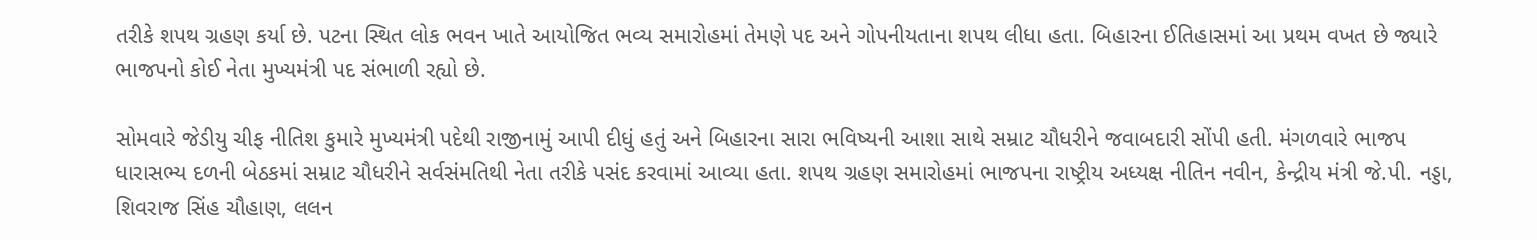તરીકે શપથ ગ્રહણ કર્યા છે. પટના સ્થિત લોક ભવન ખાતે આયોજિત ભવ્ય સમારોહમાં તેમણે પદ અને ગોપનીયતાના શપથ લીધા હતા. બિહારના ઈતિહાસમાં આ પ્રથમ વખત છે જ્યારે ભાજપનો કોઈ નેતા મુખ્યમંત્રી પદ સંભાળી રહ્યો છે.

સોમવારે જેડીયુ ચીફ નીતિશ કુમારે મુખ્યમંત્રી પદેથી રાજીનામું આપી દીધું હતું અને બિહારના સારા ભવિષ્યની આશા સાથે સમ્રાટ ચૌધરીને જવાબદારી સોંપી હતી. મંગળવારે ભાજપ ધારાસભ્ય દળની બેઠકમાં સમ્રાટ ચૌધરીને સર્વસંમતિથી નેતા તરીકે પસંદ કરવામાં આવ્યા હતા. શપથ ગ્રહણ સમારોહમાં ભાજપના રાષ્ટ્રીય અધ્યક્ષ નીતિન નવીન, કેન્દ્રીય મંત્રી જે.પી. નડ્ડા, શિવરાજ સિંહ ચૌહાણ, લલન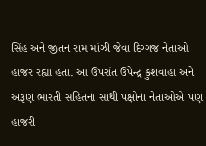સિંહ અને જીતન રામ માંઝી જેવા દિગ્ગજ નેતાઓ હાજર રહ્યા હતા. આ ઉપરાંત ઉપેન્દ્ર કુશવાહા અને અરૂણ ભારતી સહિતના સાથી પક્ષોના નેતાઓએ પણ હાજરી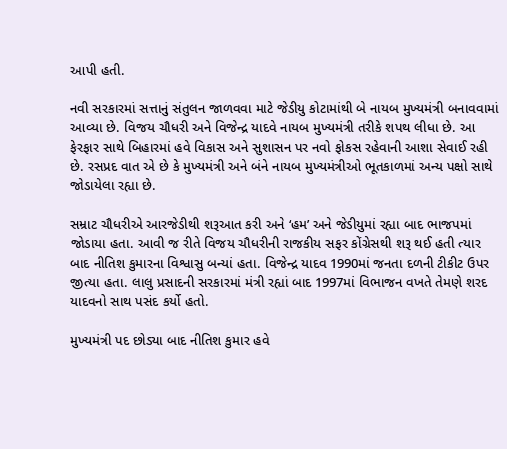આપી હતી.

નવી સરકારમાં સત્તાનું સંતુલન જાળવવા માટે જેડીયુ કોટામાંથી બે નાયબ મુખ્યમંત્રી બનાવવામાં આવ્યા છે. વિજય ચૌધરી અને વિજેન્દ્ર યાદવે નાયબ મુખ્યમંત્રી તરીકે શપથ લીધા છે. આ ફેરફાર સાથે બિહારમાં હવે વિકાસ અને સુશાસન પર નવો ફોકસ રહેવાની આશા સેવાઈ રહી છે. રસપ્રદ વાત એ છે કે મુખ્યમંત્રી અને બંને નાયબ મુખ્યમંત્રીઓ ભૂતકાળમાં અન્ય પક્ષો સાથે જોડાયેલા રહ્યા છે.

સમ્રાટ ચૌધરીએ આરજેડીથી શરૂઆત કરી અને ‘હમ’ અને જેડીયુમાં રહ્યા બાદ ભાજપમાં જોડાયા હતા. આવી જ રીતે વિજય ચૌધરીની રાજકીય સફર કોંગ્રેસથી શરૂ થઈ હતી ત્યાર બાદ નીતિશ કુમારના વિશ્વાસુ બન્યાં હતા. વિજેન્દ્ર યાદવ 1990માં જનતા દળની ટીકીટ ઉપર જીત્યા હતા. લાલુ પ્રસાદની સરકારમાં મંત્રી રહ્યાં બાદ 1997માં વિભાજન વખતે તેમણે શરદ યાદવનો સાથ પસંદ કર્યો હતો.

મુખ્યમંત્રી પદ છોડ્યા બાદ નીતિશ કુમાર હવે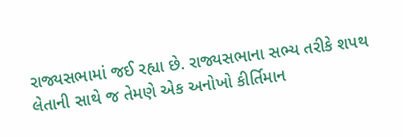રાજ્યસભામાં જઈ રહ્યા છે. રાજ્યસભાના સભ્ય તરીકે શપથ લેતાની સાથે જ તેમણે એક અનોખો કીર્તિમાન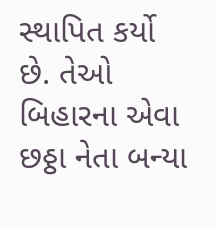સ્થાપિત કર્યો છે. તેઓ બિહારના એવા છઠ્ઠા નેતા બન્યા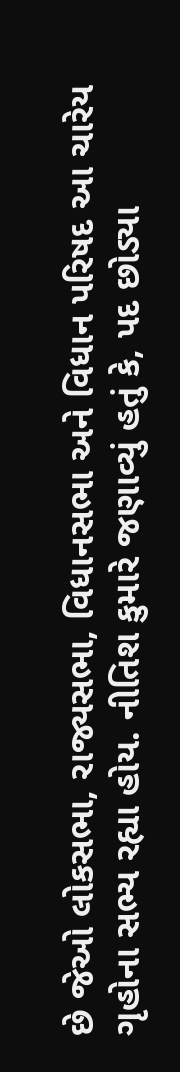છે જેઓ લોકસભા, રાજ્યસભા, વિધાનસભા અને વિધાન પરિષદ આ ચારેય ગૃહોના સભ્ય રહ્યા હોય. નીતિશ કુમારે જણાવ્યું હતું કે, પદ છોડ્યા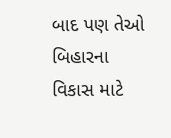બાદ પણ તેઓ બિહારના વિકાસ માટે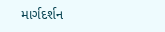માર્ગદર્શન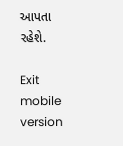આપતા રહેશે.

Exit mobile version